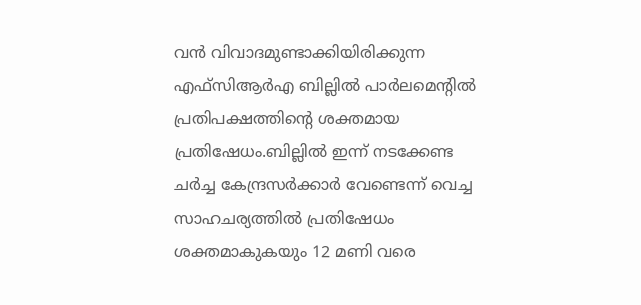വന്‍ വിവാദമുണ്ടാക്കിയിരിക്കുന്ന എഫ്‌സിആര്‍എ ബില്ലില്‍ പാര്‍ലമെന്റില്‍ പ്രതിപക്ഷത്തിന്റെ ശക്തമായ പ്രതിഷേധം.ബില്ലില്‍ ഇന്ന് നടക്കേണ്ട ചര്‍ച്ച കേന്ദ്രസര്‍ക്കാര്‍ വേണ്ടെന്ന് വെച്ച സാഹചര്യത്തില്‍ പ്രതിഷേധം ശക്തമാകുകയും 12 മണി വരെ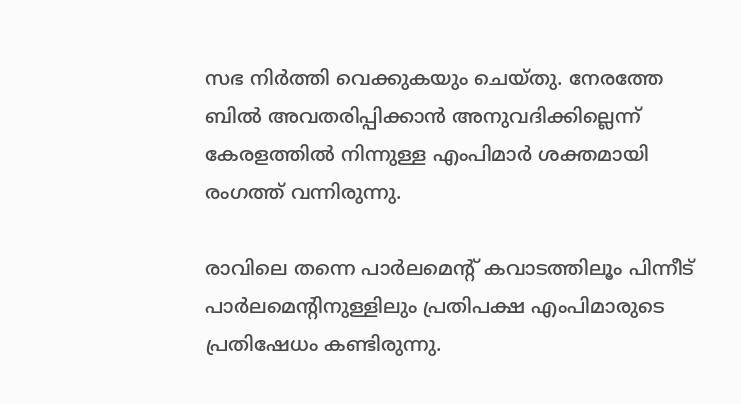സഭ നിര്‍ത്തി വെക്കുകയും ചെയ്തു. നേരത്തേ ബില്‍ അവതരിപ്പിക്കാന്‍ അനുവദിക്കില്ലെന്ന് കേരളത്തില്‍ നിന്നുള്ള എംപിമാര്‍ ശക്തമായി രംഗത്ത് വന്നിരുന്നു.

രാവിലെ തന്നെ പാര്‍ലമെന്റ് കവാടത്തിലൂം പിന്നീട് പാര്‍ലമെന്റിനുള്ളിലും പ്രതിപക്ഷ എംപിമാരുടെ പ്രതിഷേധം കണ്ടിരുന്നു.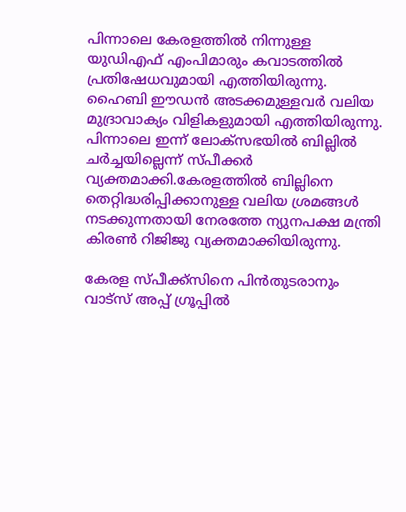പിന്നാലെ കേരളത്തില്‍ നിന്നുള്ള യുഡിഎഫ് എംപിമാരും കവാടത്തില്‍ പ്രതിഷേധവുമായി എത്തിയിരുന്നു. ഹൈബി ഈഡന്‍ അടക്കമുള്ളവര്‍ വലിയ മുദ്രാവാക്യം വിളികളുമായി എത്തിയിരുന്നു. പിന്നാലെ ഇന്ന് ലോക്‌സഭയില്‍ ബില്ലില്‍ ചര്‍ച്ചയില്ലെന്ന് സ്പീക്കര്‍ വ്യക്തമാക്കി.കേരളത്തില്‍ ബില്ലിനെ തെറ്റിദ്ധരിപ്പിക്കാനുള്ള വലിയ ശ്രമങ്ങള്‍ നടക്കുന്നതായി നേരത്തേ ന്യുനപക്ഷ മന്ത്രി കിരണ്‍ റിജിജു വ്യക്തമാക്കിയിരുന്നു.

കേരള സ്പീക്ക്സിനെ പിൻതുടരാനും വാട്സ് അപ്പ് ഗ്രൂപ്പിൽ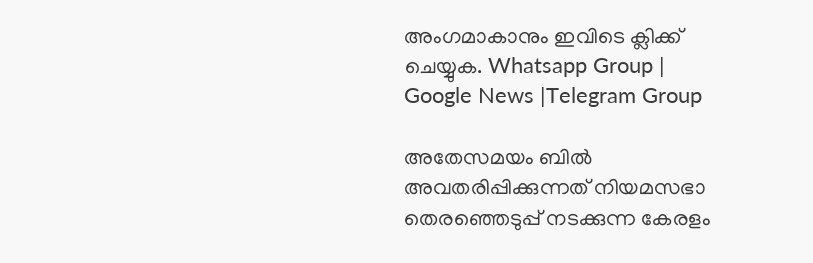അംഗമാകാനും ഇവിടെ ക്ലിക്ക് ചെയ്യുക. Whatsapp Group | Google News |Telegram Group

അതേസമയം ബില്‍ അവതരിപ്പിക്കുന്നത് നിയമസഭാ തെരഞ്ഞെടുപ്പ് നടക്കുന്ന കേരളം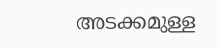അടക്കമുള്ള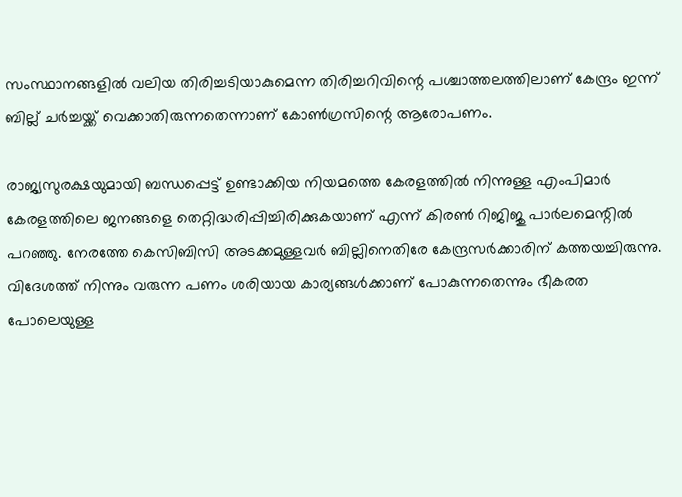സംസ്ഥാനങ്ങളില്‍ വലിയ തിരിച്ചടിയാകുമെന്ന തിരിച്ചറിവിന്റെ പശ്ചാത്തലത്തിലാണ് കേന്ദ്രം ഇന്ന് ബില്ല് ചര്‍ച്ചയ്ക്ക് വെക്കാതിരുന്നതെന്നാണ് കോണ്‍ഗ്രസിന്റെ ആരോപണം.

രാജ്യസുരക്ഷയുമായി ബന്ധപ്പെട്ട് ഉണ്ടാക്കിയ നിയമത്തെ കേരളത്തില്‍ നിന്നുള്ള എംപിമാര്‍ കേരളത്തിലെ ജനങ്ങളെ തെറ്റിദ്ധരിപ്പിച്ചിരിക്കുകയാണ് എന്ന് കിരണ്‍ റിജിജു പാര്‍ലമെന്റില്‍ പറഞ്ഞു. നേരത്തേ കെസിബിസി അടക്കമുള്ളവര്‍ ബില്ലിനെതിരേ കേന്ദ്രസര്‍ക്കാരിന് കത്തയച്ചിരുന്നു. വിദേശത്ത് നിന്നും വരുന്ന പണം ശരിയായ കാര്യങ്ങള്‍ക്കാണ് പോകുന്നതെന്നും ഭീകരത പോലെയുള്ള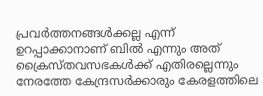പ്രവര്‍ത്തനങ്ങള്‍ക്കല്ല എന്ന് ഉറപ്പാക്കാനാണ് ബില്‍ എന്നും അത് ക്രൈസ്തവസഭകള്‍ക്ക് എതിരല്ലെന്നും നേരത്തേ കേന്ദ്രസര്‍ക്കാരും കേരളത്തിലെ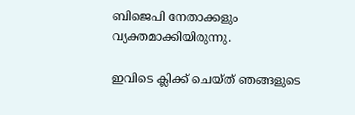ബിജെപി നേതാക്കളും വ്യക്തമാക്കിയിരുന്നു.

ഇവിടെ ക്ലിക്ക് ചെയ്ത് ഞങ്ങളുടെ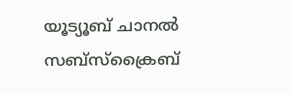യൂട്യൂബ് ചാനൽ സബ്സ്ക്രൈബ്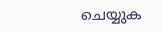ചെയ്യുക